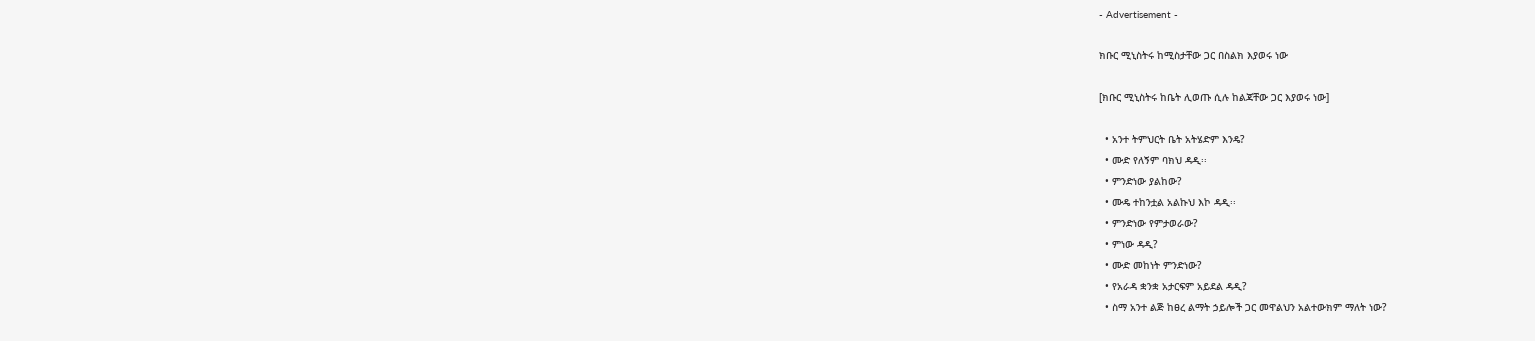- Advertisement -

ክቡር ሚኒስትሩ ከሚስታቸው ጋር በስልክ እያወሩ ነው

[ክቡር ሚኒስትሩ ከቤት ሊወጡ ሲሉ ከልጃቸው ጋር እያወሩ ነው]

  • አንተ ትምህርት ቤት አትሄድም እንዴ?
  • ሙድ የለኝም ባክህ ዳዲ፡፡
  • ምንድነው ያልከው?
  • ሙዴ ተከንቷል አልኩህ እኮ ዳዲ፡፡
  • ምንድነው የምታወራው?
  • ምነው ዳዲ?
  • ሙድ መከነት ምንድነው?
  • የአራዳ ቋንቋ አታርፍም አይደል ዳዲ?
  • ስማ አንተ ልጅ ከፀረ ልማት ኃይሎች ጋር መዋልህን አልተውክም ማለት ነው?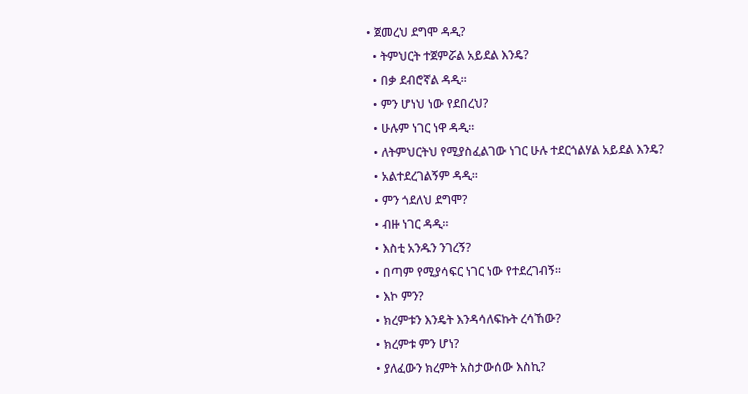• ጀመረህ ደግሞ ዳዲ?
  • ትምህርት ተጀምሯል አይደል እንዴ?
  • በቃ ደብሮኛል ዳዲ፡፡
  • ምን ሆነህ ነው የደበረህ?
  • ሁሉም ነገር ነዋ ዳዲ፡፡
  • ለትምህርትህ የሚያስፈልገው ነገር ሁሉ ተደርጎልሃል አይደል እንዴ?
  • አልተደረገልኝም ዳዲ፡፡
  • ምን ጎደለህ ደግሞ?
  • ብዙ ነገር ዳዲ፡፡
  • እስቲ አንዱን ንገረኝ?
  • በጣም የሚያሳፍር ነገር ነው የተደረገብኝ፡፡
  • እኮ ምን?
  • ክረምቱን እንዴት እንዳሳለፍኩት ረሳኸው?
  • ክረምቱ ምን ሆነ?
  • ያለፈውን ክረምት አስታውሰው እስኪ?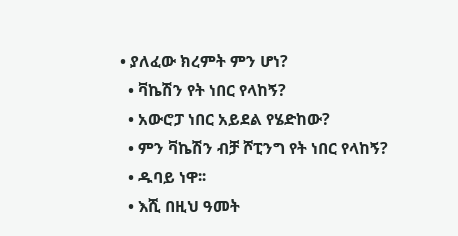• ያለፈው ክረምት ምን ሆነ?
  • ቫኬሽን የት ነበር የላከኝ?
  • አውሮፓ ነበር አይደል የሄድከው?
  • ምን ቫኬሽን ብቻ ሾፒንግ የት ነበር የላከኝ?
  • ዱባይ ነዋ፡፡
  • እሺ በዚህ ዓመት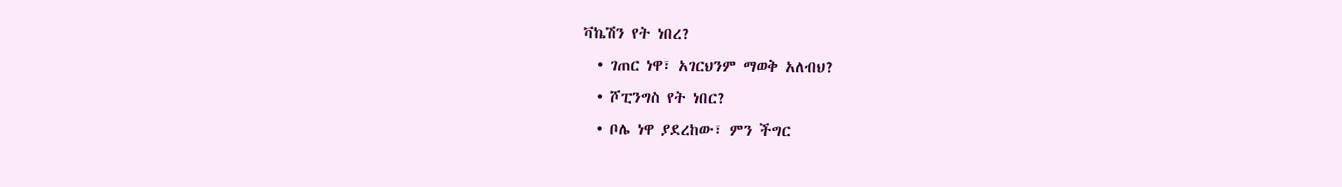ቫኬሽን የት ነበረ?
  • ገጠር ነዋ፣ አገርህንም ማወቅ አለብህ?
  • ሾፒንግስ የት ነበር?
  • ቦሌ ነዋ ያደረከው፣ ምን ችግር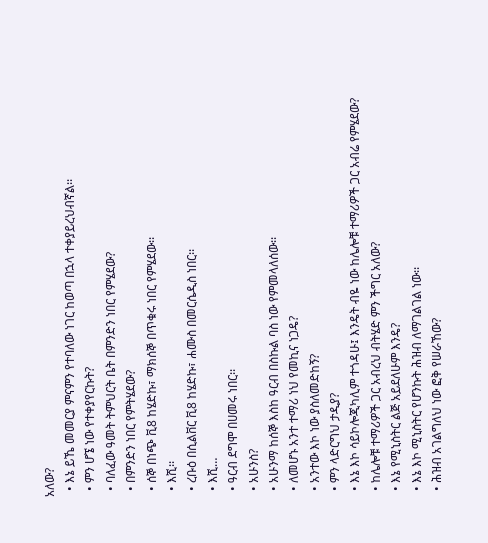አለው?
  • እኔ ይኼ መመርያ ምናምን የተባለው ነገር ከወጣ በኋላ ተቀያይረህብኛል፡፡
  • ምን ሆኜ ነው የተቀያየርኩት?
  • ባለፈው ዓመት ትምህርት ቤት በምንድን ነበር የምሄደው?
  • በምንድን ነበር የምትሄደው?
  • ሰኞ በነጭ ቪ8 ከሄድኩ፣ ማክሰኞ በጥቁሩ ነበር የምሄደው፡፡
  • እሺ፡፡
  • ረቡዕ በሲልቨር ቪ8 ከሄድኩ፣ ሐሙስ በመርሴዲስ ነበር፡፡
  • እሺ…
  • ዓርብ ደግሞ በሀመሩ ነበር፡፡
  • አሁንስ?
  • አሁንማ ከሰኞ እስከ ዓርብ በስኩል ባስ ነው የምመላለሰው፡፡
  • ለመሆኑ አንተ ተማሪ ነህ የመኪና ነጋዴ?
  • አንተው እኮ ነው ያስለመድከኝ?
  • ምን ላድርግህ ታዲያ?
  • እኔ እኮ ሳይኮሎጂካሊም ተጎዳሁ፤ እንዴት ብዬ ነው ከሌሎቹ ተማሪዎች ጋር አብሬ የምሄደው?
  • ከሌሎቹ ተማሪዎች ጋር አብረህ ብትሄድ ምን ችግር አለው?
  • እኔ የሚኒስትር ልጅ አይደለሁም እንዴ?
  • እኔ እኮ ሚኒስትር የሆንኩት ሕዝብ ለማገልገል ነው፡፡
  • ሕዝብ አገልግለህ ነው ፎቅ የሠራኸው?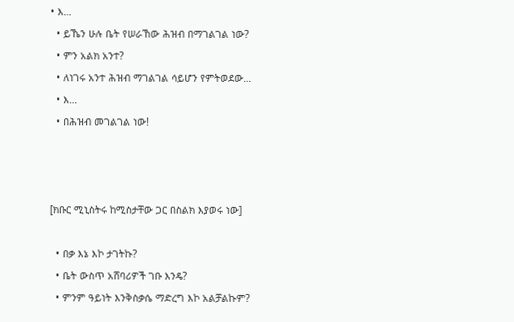• እ…
  • ይኼን ሁሉ ቤት የሠራኸው ሕዝብ በማገልገል ነው?
  • ምን አልክ አንተ?
  • ለነገሩ አንተ ሕዝብ ማገልገል ሳይሆን የምትወደው…
  • እ…
  • በሕዝብ መገልገል ነው!



[ክቡር ሚኒስትሩ ከሚስታቸው ጋር በስልክ እያወሩ ነው]

  • በቃ እኔ እኮ ታገትኩ?
  • ቤት ውስጥ አሸባሪዎች ገቡ እንዴ?
  • ምንም ዓይነት እንቅስቃሴ ማድረግ እኮ አልቻልኩም?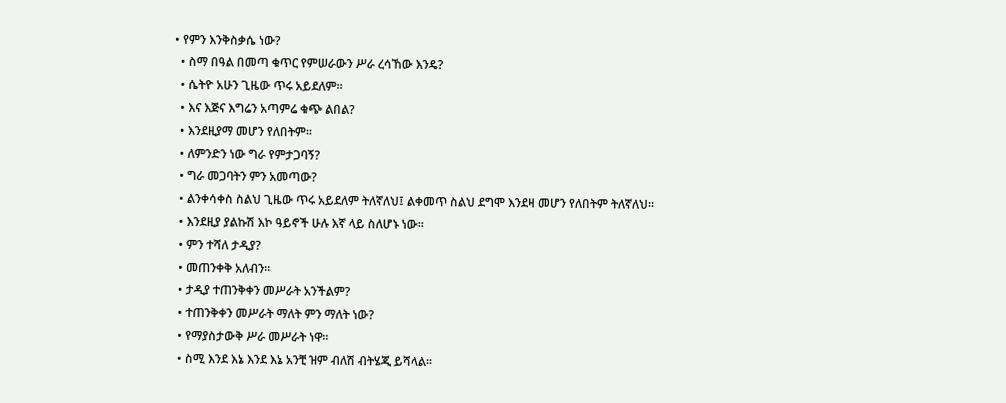• የምን እንቅስቃሴ ነው?
  • ስማ በዓል በመጣ ቁጥር የምሠራውን ሥራ ረሳኸው እንዴ?
  • ሴትዮ አሁን ጊዜው ጥሩ አይደለም፡፡
  • እና እጅና እግሬን አጣምሬ ቁጭ ልበል?
  • እንደዚያማ መሆን የለበትም፡፡
  • ለምንድን ነው ግራ የምታጋባኝ?
  • ግራ መጋባትን ምን አመጣው?
  • ልንቀሳቀስ ስልህ ጊዜው ጥሩ አይደለም ትለኛለህ፤ ልቀመጥ ስልህ ደግሞ እንደዛ መሆን የለበትም ትለኛለህ፡፡
  • እንደዚያ ያልኩሽ እኮ ዓይኖች ሁሉ እኛ ላይ ስለሆኑ ነው፡፡
  • ምን ተሻለ ታዲያ?
  • መጠንቀቅ አለብን፡፡
  • ታዲያ ተጠንቅቀን መሥራት አንችልም?
  • ተጠንቅቀን መሥራት ማለት ምን ማለት ነው?
  • የማያስታውቅ ሥራ መሥራት ነዋ፡፡
  • ስሚ እንደ እኔ እንደ እኔ አንቺ ዝም ብለሽ ብትሄጂ ይሻላል፡፡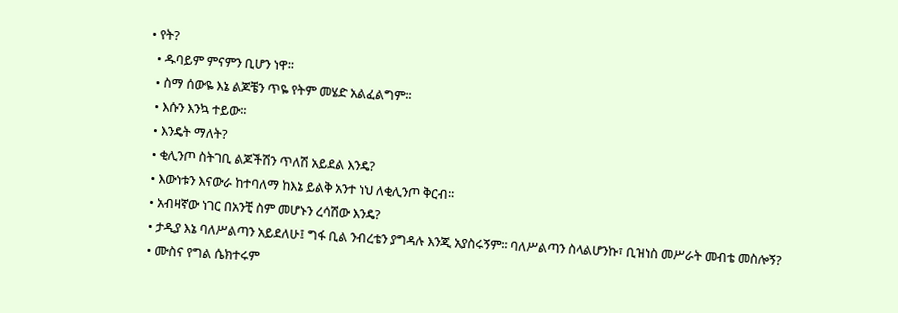• የት?
  • ዱባይም ምናምን ቢሆን ነዋ፡፡
  • ስማ ሰውዬ እኔ ልጆቼን ጥዬ የትም መሄድ አልፈልግም፡፡
  • እሱን እንኳ ተይው፡፡
  • እንዴት ማለት?
  • ቂሊንጦ ስትገቢ ልጆችሽን ጥለሽ አይደል እንዴ?
  • እውነቱን እናውራ ከተባለማ ከእኔ ይልቅ አንተ ነህ ለቂሊንጦ ቅርብ፡፡
  • አብዛኛው ነገር በአንቺ ስም መሆኑን ረሳሽው እንዴ?
  • ታዲያ እኔ ባለሥልጣን አይደለሁ፤ ግፋ ቢል ንብረቴን ያግዳሉ እንጂ አያስሩኝም፡፡ ባለሥልጣን ስላልሆንኩ፣ ቢዝነስ መሥራት መብቴ መስሎኝ?
  • ሙስና የግል ሴክተሩም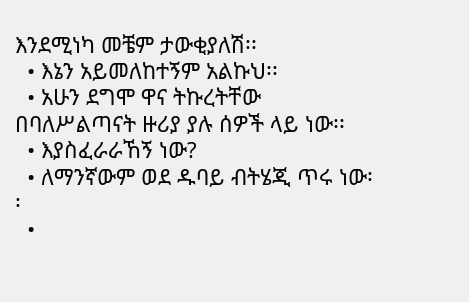እንደሚነካ መቼም ታውቂያለሽ፡፡
  • እኔን አይመለከተኝም አልኩህ፡፡
  • አሁን ደግሞ ዋና ትኩረትቸው በባለሥልጣናት ዙሪያ ያሉ ሰዎች ላይ ነው፡፡
  • እያስፈራራኸኝ ነው?
  • ለማንኛውም ወደ ዱባይ ብትሄጂ ጥሩ ነው፡፡
  •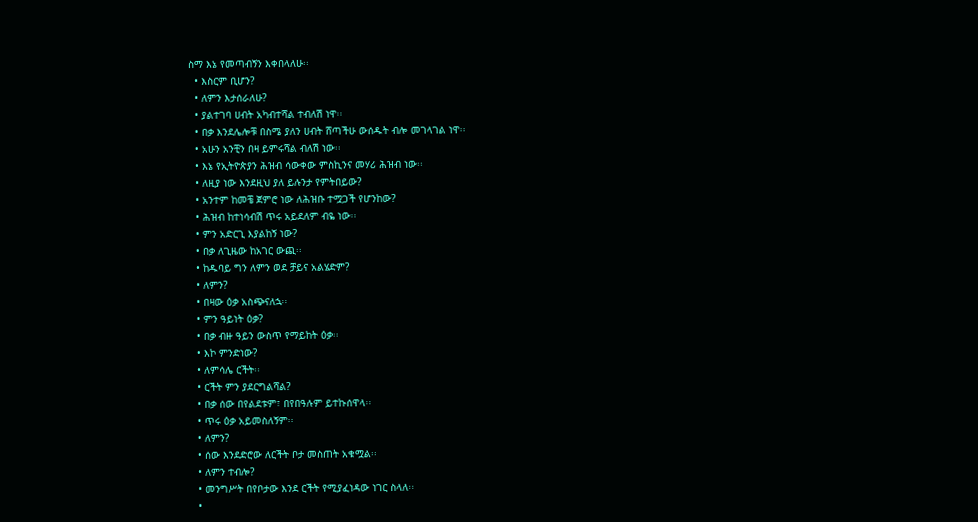ስማ እኔ የመጣብኝን እቀበላለሁ፡፡
  • እስርም ቢሆን?
  • ለምን እታሰራለሁ?
  • ያልተገባ ሀብት አካብተሻል ተብለሽ ነዋ፡፡
  • በቃ እንደሌሎቹ በስሜ ያለን ሀብት ሸጣችሁ ውሰዱት ብሎ መገላገል ነዋ፡፡
  • አሁን አንቺን በዛ ይምሩሻል ብለሽ ነው፡፡
  • እኔ የኢትዮጵያን ሕዝብ ሳውቀው ምስኪንና መሃሪ ሕዝብ ነው፡፡
  • ለዚያ ነው እንደዚህ ያለ ይሉንታ የምትበይው?
  • አንተም ከመቼ ጀምሮ ነው ለሕዝቡ ተሟጋች የሆንከው?
  • ሕዝብ ከተነሳብሽ ጥሩ አይደለም ብዬ ነው፡፡
  • ምን አድርጊ እያልከኝ ነው?
  • በቃ ለጊዜው ከአገር ውጪ፡፡
  • ከዱባይ ግን ለምን ወደ ቻይና አልሄድም?
  • ለምን?
  • በዛው ዕቃ አስጭናለኋ፡፡
  • ምን ዓይነት ዕቃ?
  • በቃ ብዙ ዓይን ውስጥ የማይከት ዕቃ፡፡
  • እኮ ምንድነው?
  • ለምሳሌ ርችት፡፡
  • ርችት ምን ያደርግልሻል?
  • በቃ ሰው በየልደቱም፣ በየበዓሉም ይተኩሰዋላ፡፡
  • ጥሩ ዕቃ አይመስለኝም፡፡
  • ለምን?
  • ሰው እንደድሮው ለርችት ቦታ መስጠት አቁሟል፡፡
  • ለምን ተብሎ?
  • መንግሥት በየቦታው እንደ ርችት የሚያፈነዳው ነገር ስላለ፡፡
  •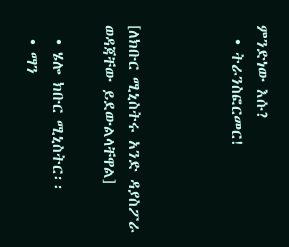ምንድነው እሱ?
  • ትራንስፎርመር!



[ለክቡር ሚኒስትሩ አንድ ዳያስፖራ ወዳጃቸው ይደውልላቸዋል]

  • ሄሎ ክቡር ሚኒስትር፡፡
  • ማን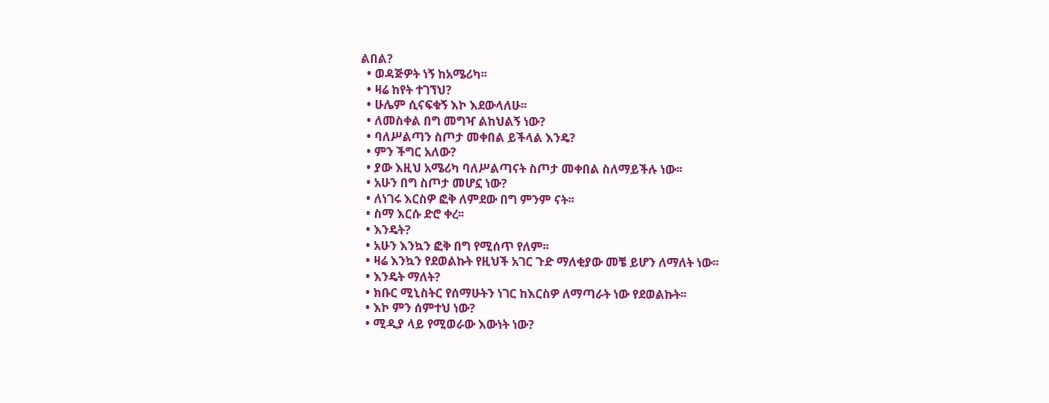ልበል?
  • ወዳጅዎት ነኝ ከአሜሪካ፡፡
  • ዛሬ ከየት ተገኘህ?
  • ሁሌም ሲናፍቁኝ እኮ እደውላለሁ፡፡
  • ለመስቀል በግ መግዣ ልከህልኝ ነው?
  • ባለሥልጣን ስጦታ መቀበል ይችላል እንዴ?
  • ምን ችግር አለው?
  • ያው እዚህ አሜሪካ ባለሥልጣናት ስጦታ መቀበል ስለማይችሉ ነው፡፡
  • አሁን በግ ስጦታ መሆኗ ነው?
  • ለነገሩ እርስዎ ፎቅ ለምደው በግ ምንም ናት፡፡
  • ስማ እርሱ ድሮ ቀረ፡፡
  • እንዴት?
  • አሁን እንኳን ፎቅ በግ የሚሰጥ የለም፡፡
  • ዛሬ እንኳን የደወልኩት የዚህች አገር ጉድ ማለቂያው መቼ ይሆን ለማለት ነው፡፡
  • እንዴት ማለት?
  • ክቡር ሚኒስትር የሰማሁትን ነገር ከእርስዎ ለማጣራት ነው የደወልኩት፡፡
  • እኮ ምን ሰምተህ ነው?
  • ሚዲያ ላይ የሚወራው እውነት ነው?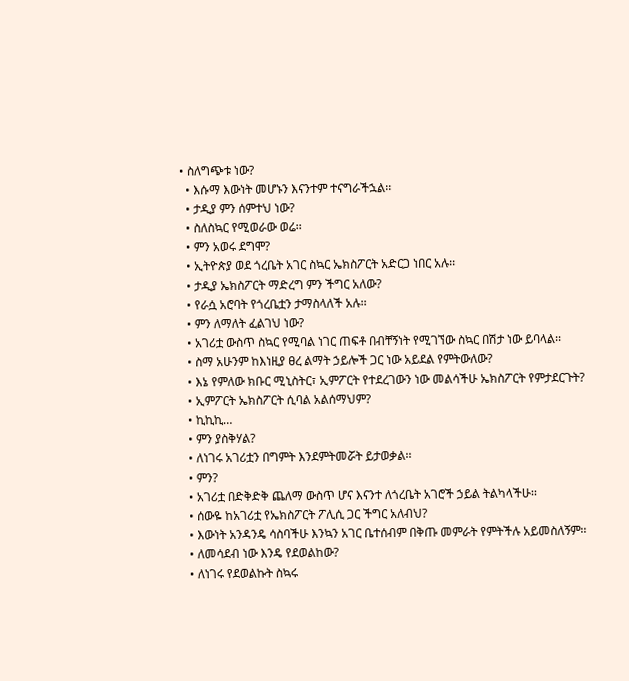• ስለግጭቱ ነው?
  • እሱማ እውነት መሆኑን እናንተም ተናግራችኋል፡፡
  • ታዲያ ምን ሰምተህ ነው?
  • ስለስኳር የሚወራው ወሬ፡፡
  • ምን አወሩ ደግሞ?
  • ኢትዮጵያ ወደ ጎረቤት አገር ስኳር ኤክስፖርት አድርጋ ነበር አሉ፡፡
  • ታዲያ ኤክስፖርት ማድረግ ምን ችግር አለው?
  • የራሷ አሮባት የጎረቤቷን ታማስላለች አሉ፡፡
  • ምን ለማለት ፈልገህ ነው?
  • አገሪቷ ውስጥ ስኳር የሚባል ነገር ጠፍቶ በብቸኝነት የሚገኘው ስኳር በሽታ ነው ይባላል፡፡
  • ስማ አሁንም ከእነዚያ ፀረ ልማት ኃይሎች ጋር ነው አይደል የምትውለው?
  • እኔ የምለው ክቡር ሚኒስትር፣ ኢምፖርት የተደረገውን ነው መልሳችሁ ኤክስፖርት የምታደርጉት?
  • ኢምፖርት ኤክስፖርት ሲባል አልሰማህም?
  • ኪኪኪ…
  • ምን ያስቅሃል?
  • ለነገሩ አገሪቷን በግምት እንደምትመሯት ይታወቃል፡፡
  • ምን?
  • አገሪቷ በድቅድቅ ጨለማ ውስጥ ሆና እናንተ ለጎረቤት አገሮች ኃይል ትልካላችሁ፡፡
  • ሰውዬ ከአገሪቷ የኤክስፖርት ፖሊሲ ጋር ችግር አለብህ?
  • እውነት አንዳንዴ ሳስባችሁ እንኳን አገር ቤተሰብም በቅጡ መምራት የምትችሉ አይመስለኝም፡፡
  • ለመሳደብ ነው እንዴ የደወልከው?
  • ለነገሩ የደወልኩት ስኳሩ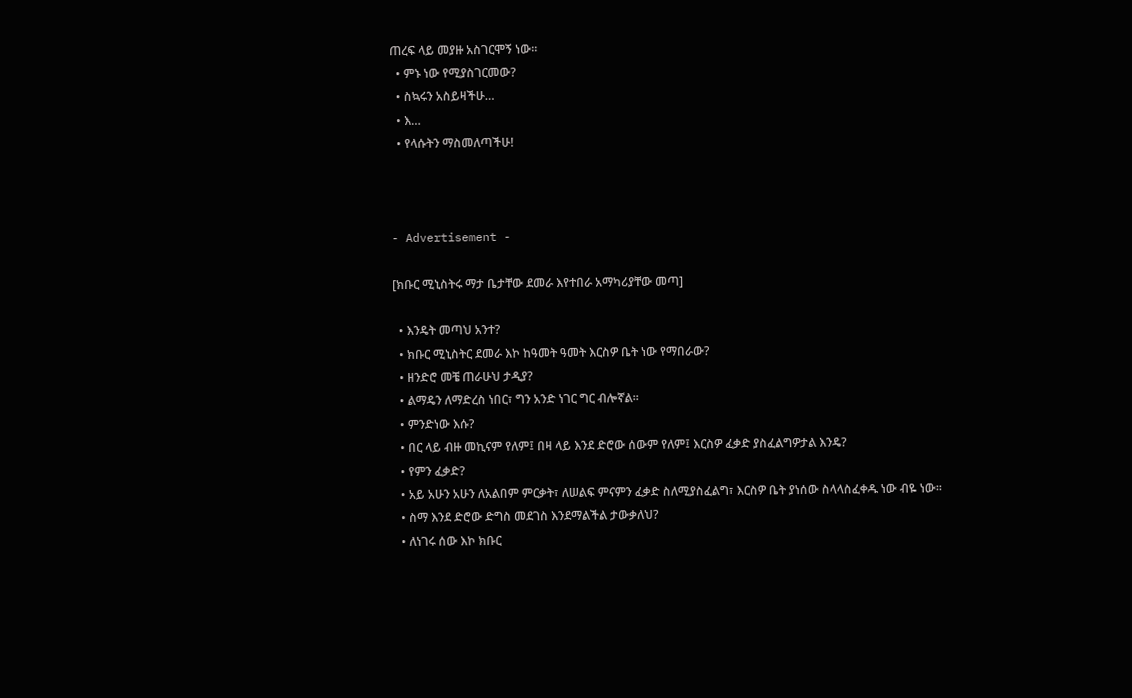ጠረፍ ላይ መያዙ አስገርሞኝ ነው፡፡
  • ምኑ ነው የሚያስገርመው?
  • ስኳሩን አስይዛችሁ…
  • እ…
  • የላሱትን ማስመለጣችሁ!



- Advertisement -

[ክቡር ሚኒስትሩ ማታ ቤታቸው ደመራ እየተበራ አማካሪያቸው መጣ]

  • እንዴት መጣህ አንተ?
  • ክቡር ሚኒስትር ደመራ እኮ ከዓመት ዓመት እርስዎ ቤት ነው የማበራው?
  • ዘንድሮ መቼ ጠራሁህ ታዲያ?
  • ልማዴን ለማድረስ ነበር፣ ግን አንድ ነገር ግር ብሎኛል፡፡
  • ምንድነው እሱ?
  • በር ላይ ብዙ መኪናም የለም፤ በዛ ላይ እንደ ድሮው ሰውም የለም፤ እርስዎ ፈቃድ ያስፈልግዎታል እንዴ?
  • የምን ፈቃድ?
  • አይ አሁን አሁን ለአልበም ምርቃት፣ ለሠልፍ ምናምን ፈቃድ ስለሚያስፈልግ፣ እርስዎ ቤት ያነሰው ስላላስፈቀዱ ነው ብዬ ነው፡፡
  • ስማ እንደ ድሮው ድግስ መደገስ እንደማልችል ታውቃለህ?
  • ለነገሩ ሰው እኮ ክቡር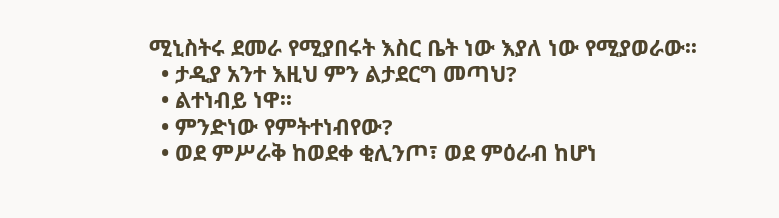ሚኒስትሩ ደመራ የሚያበሩት እስር ቤት ነው እያለ ነው የሚያወራው፡፡
  • ታዲያ አንተ እዚህ ምን ልታደርግ መጣህ?
  • ልተነብይ ነዋ፡፡
  • ምንድነው የምትተነብየው?
  • ወደ ምሥራቅ ከወደቀ ቂሊንጦ፣ ወደ ምዕራብ ከሆነ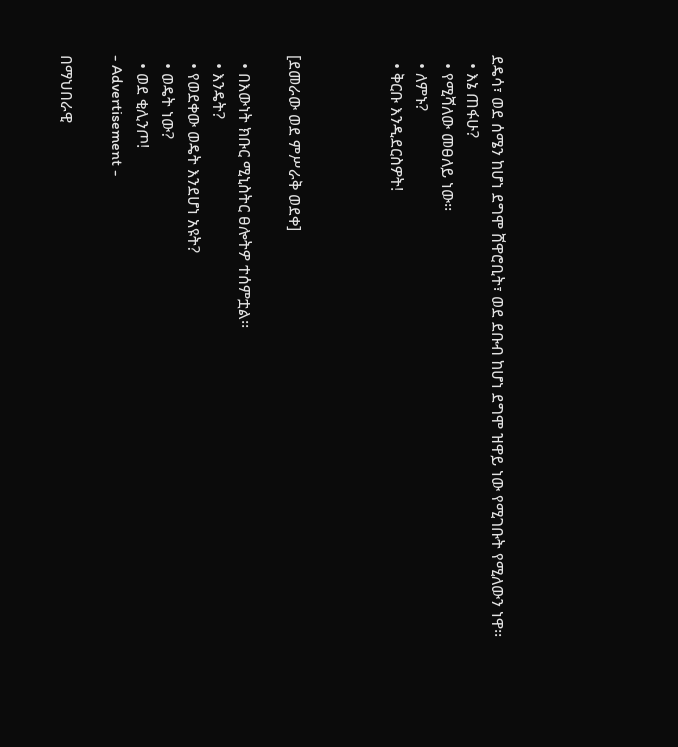ደዴሳ፣ ወደ ሰሜን ከሆነ ደግሞ ሸዋሮቢት፣ ወደ ደቡብ ከሆነ ደግሞ ዝዋይ ነው የሚገቡት የሚለውን ነዋ፡፡
  • እኔ ጠፋሁ?
  • የሚሻለው መፀለይ ነው፡፡
  • ለምኑ?
  • ቅርቡ እንዲደርስዎት!



[ደመራው ወደ ምሥራቅ ወደቀ]

  • በእውነት ክቡር ሚኒስትር ፀሎትዎ ተሰምቷል፡፡
  • እንዴት?
  • የወደቀው ወዴት እንደሆነ አዩት?
  • ወዴት ነው?
  • ወደ ቂሊንጦ!
- Advertisement -

በማህበራዊ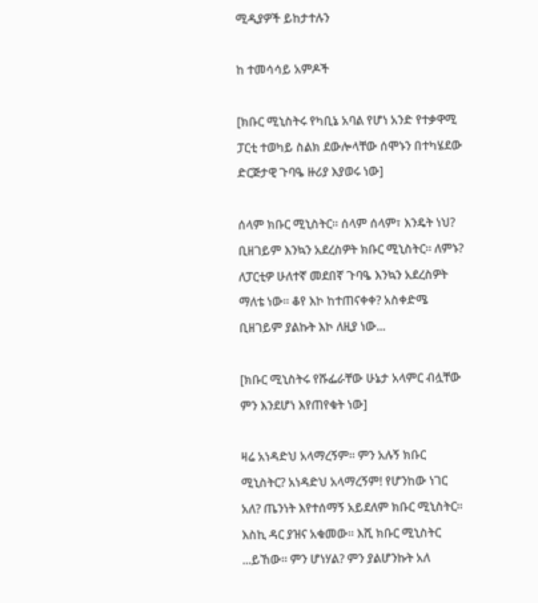ሚዲያዎች ይከታተሉን

ከ ተመሳሳይ አምዶች

[ክቡር ሚኒስትሩ የካቢኔ አባል የሆነ አንድ የተቃዋሚ ፓርቲ ተወካይ ስልክ ደውሎላቸው ሰሞኑን በተካሄደው ድርጅታዊ ጉባዔ ዙሪያ እያወሩ ነው]

ሰላም ክቡር ሚኒስትር፡፡ ሰላም ሰላም፣ እንዴት ነህ? ቢዘገይም እንኳን አደረስዎት ክቡር ሚኒስትር። ለምኑ? ለፓርቲዎ ሁለተኛ መደበኛ ጉባዔ እንኳን አደረስዎት ማለቴ ነው። ቆየ እኮ ከተጠናቀቀ? አስቀድሜ ቢዘገይም ያልኩት እኮ ለዚያ ነው...

[ክቡር ሚኒስትሩ የሹፌራቸው ሁኔታ አላምር ብሏቸው ምን እንደሆነ እየጠየቁት ነው]

ዛሬ አነዳድህ አላማረኝም። ምን አሉኝ ክቡር ሚኒስትር? አነዳድህ አላማረኝም! የሆንከው ነገር አለ? ጤንነት እየተሰማኝ አይደለም ክቡር ሚኒስትር። እስኪ ዳር ያዝና አቁመው። እሺ ክቡር ሚኒስትር ...ይኸው። ምን ሆነሃል? ምን ያልሆንኩት አለ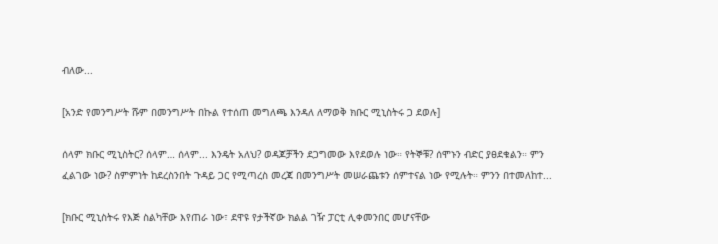ብለው...

[አንድ የመንግሥት ሹም በመንግሥት በኩል የተሰጠ መግለጫ እንዳለ ለማወቅ ክቡር ሚኒስትሩ ጋ ደወሉ]

ሰላም ክቡር ሚኒስትር? ሰላም… ሰላም... እንዴት አለህ? ወዳጆቻችን ደጋግመው እየደወሉ ነው። የትኞቹ? ሰሞኑን ብድር ያፀደቁልን። ምን ፈልገው ነው? ስምምነት ከደረስንበት ጉዳይ ጋር የሚጣረስ መረጃ በመንግሥት መሠራጨቱን ሰምተናል ነው የሚሉት። ምንን በተመለከተ...

[ክቡር ሚኒስትሩ የእጅ ስልካቸው እየጠራ ነው፣ ደዋዩ የታችኛው ክልል ገዥ ፓርቲ ሊቀመንበር መሆናቸው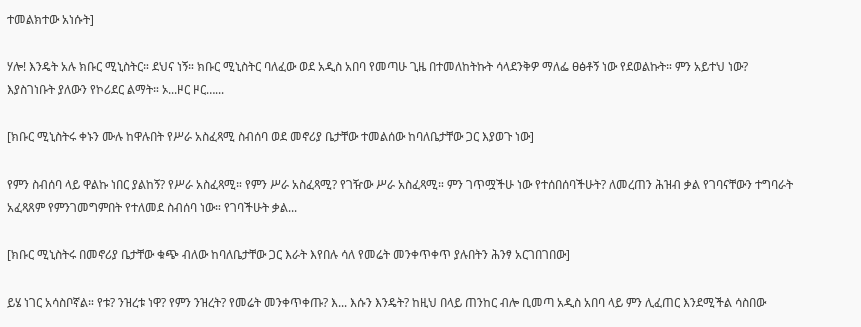ተመልክተው አነሱት]

ሃሎ! እንዴት አሉ ክቡር ሚኒስትር። ደህና ነኝ። ክቡር ሚኒስትር ባለፈው ወደ አዲስ አበባ የመጣሁ ጊዜ በተመለከትኩት ሳላደንቅዎ ማለፌ ፀፅቶኝ ነው የደወልኩት። ምን አይተህ ነው? እያስገነቡት ያለውን የኮሪደር ልማት። ኦ...ዞር ዞር…...

[ክቡር ሚኒስትሩ ቀኑን ሙሉ ከዋሉበት የሥራ አስፈጻሚ ስብሰባ ወደ መኖሪያ ቤታቸው ተመልሰው ከባለቤታቸው ጋር እያወጉ ነው]

የምን ስብሰባ ላይ ዋልኩ ነበር ያልከኝ? የሥራ አስፈጻሚ። የምን ሥራ አስፈጻሚ? የገዥው ሥራ አስፈጻሚ። ምን ገጥሟችሁ ነው የተሰበሰባችሁት? ለመረጠን ሕዝብ ቃል የገባናቸውን ተግባራት አፈጻጸም የምንገመግምበት የተለመደ ስብሰባ ነው። የገባችሁት ቃል...

[ክቡር ሚኒስትሩ በመኖሪያ ቤታቸው ቁጭ ብለው ከባለቤታቸው ጋር እራት እየበሉ ሳለ የመሬት መንቀጥቀጥ ያሉበትን ሕንፃ አርገበገበው]

ይሄ ነገር አሳስቦኛል። የቱ? ንዝረቱ ነዋ? የምን ንዝረት? የመሬት መንቀጥቀጡ? እ... እሱን እንዴት? ከዚህ በላይ ጠንከር ብሎ ቢመጣ አዲስ አበባ ላይ ምን ሊፈጠር እንደሚችል ሳስበው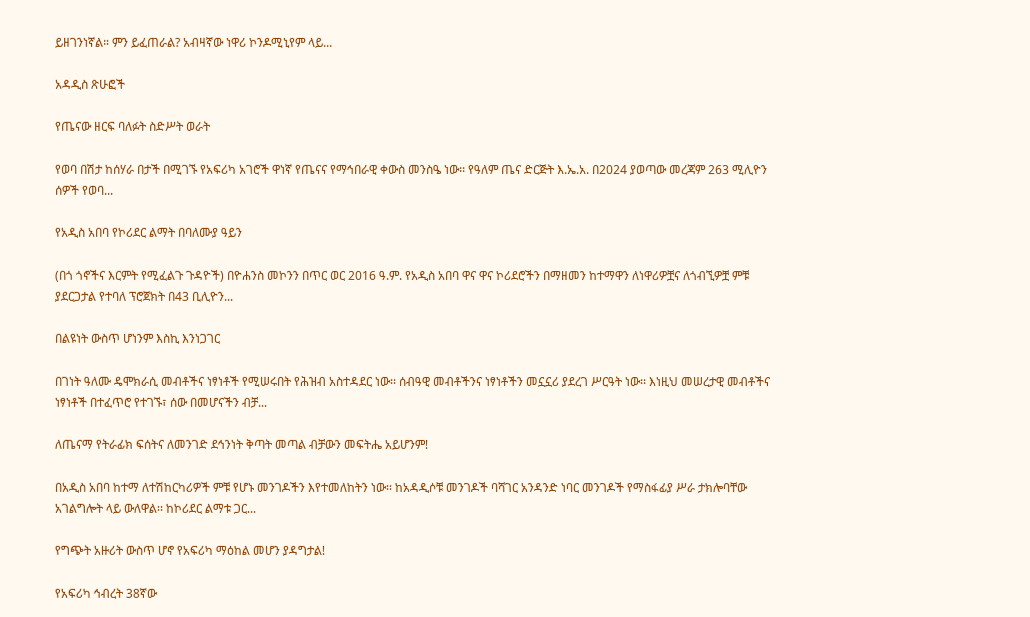ይዘገንነኛል። ምን ይፈጠራል? አብዛኛው ነዋሪ ኮንዶሚኒየም ላይ...

አዳዲስ ጽሁፎች

የጤናው ዘርፍ ባለፉት ስድሥት ወራት

የወባ በሽታ ከሰሃራ በታች በሚገኙ የአፍሪካ አገሮች ዋነኛ የጤናና የማኅበራዊ ቀውስ መንስዔ ነው፡፡ የዓለም ጤና ድርጅት እ.ኤ.አ. በ2024 ያወጣው መረጃም 263 ሚሊዮን ሰዎች የወባ...

የአዲስ አበባ የኮሪደር ልማት በባለሙያ ዓይን

(በጎ ጎኖችና እርምት የሚፈልጉ ጉዳዮች) በዮሐንስ መኮንን በጥር ወር 2016 ዓ.ም. የአዲስ አበባ ዋና ዋና ኮሪደሮችን በማዘመን ከተማዋን ለነዋሪዎቿና ለጎብኚዎቿ ምቹ ያደርጋታል የተባለ ፕሮጀክት በ43 ቢሊዮን...

በልዩነት ውስጥ ሆነንም እስኪ እንነጋገር

በገነት ዓለሙ ዴሞክራሲ መብቶችና ነፃነቶች የሚሠሩበት የሕዝብ አስተዳደር ነው፡፡ ሰብዓዊ መብቶችንና ነፃነቶችን መኗኗሪ ያደረገ ሥርዓት ነው፡፡ እነዚህ መሠረታዊ መብቶችና ነፃነቶች በተፈጥሮ የተገኙ፣ ሰው በመሆናችን ብቻ...

ለጤናማ የትራፊክ ፍሰትና ለመንገድ ደኅንነት ቅጣት መጣል ብቻውን መፍትሔ አይሆንም!

በአዲስ አበባ ከተማ ለተሽከርካሪዎች ምቹ የሆኑ መንገዶችን እየተመለከትን ነው፡፡ ከአዳዲሶቹ መንገዶች ባሻገር አንዳንድ ነባር መንገዶች የማስፋፊያ ሥራ ታክሎባቸው አገልግሎት ላይ ውለዋል፡፡ ከኮሪደር ልማቱ ጋር...

የግጭት አዙሪት ውስጥ ሆኖ የአፍሪካ ማዕከል መሆን ያዳግታል!

የአፍሪካ ኅብረት 38ኛው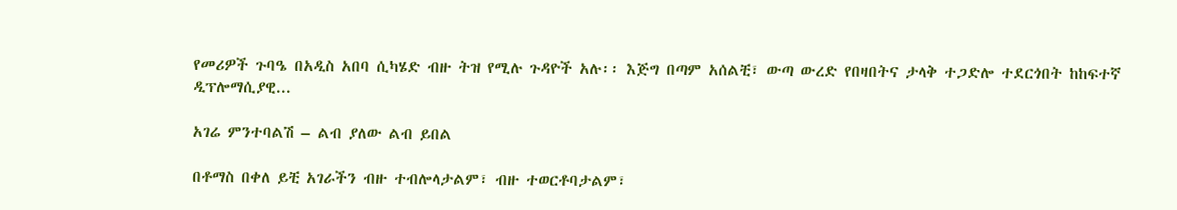የመሪዎች ጉባዔ በአዲስ አበባ ሲካሄድ ብዙ ትዝ የሚሉ ጉዳዮች አሉ፡፡ እጅግ በጣም አሰልቺ፣ ውጣ ውረድ የበዛበትና ታላቅ ተጋድሎ ተደርጎበት ከከፍተኛ ዲፕሎማሲያዊ...

አገሬ ምንተባልሽ – ልብ ያለው ልብ ይበል

በቶማስ በቀለ ይቺ አገራችን ብዙ ተብሎላታልም፣ ብዙ ተወርቶባታልም፣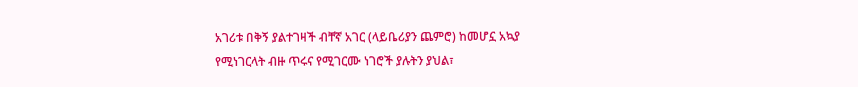አገሪቱ በቅኝ ያልተገዛች ብቸኛ አገር (ላይቤሪያን ጨምሮ) ከመሆኗ አኳያ የሚነገርላት ብዙ ጥሩና የሚገርሙ ነገሮች ያሉትን ያህል፣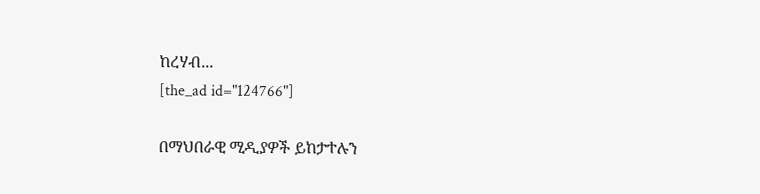ከረሃብ...
[the_ad id="124766"]

በማህበራዊ ሚዲያዎች ይከታተሉን